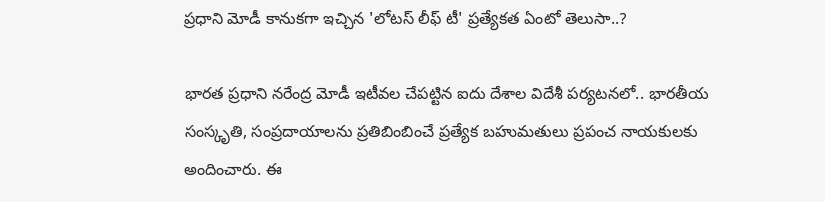ప్రధాని మోడీ కానుకగా ఇచ్చిన 'లోటస్ లీఫ్ టీ' ప్రత్యేకత ఏంటో తెలుసా..?

భారత ప్రధాని నరేంద్ర మోడీ ఇటీవల చేపట్టిన ఐదు దేశాల విదేశీ పర్యటనలో.. భారతీయ సంస్కృతి, సంప్రదాయాలను ప్రతిబింబించే ప్రత్యేక బహుమతులు ప్రపంచ నాయకులకు అందించారు. ఈ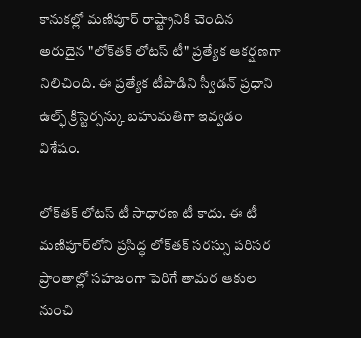కానుకల్లో మణిపూర్ రాష్ట్రానికి చెందిన అరుదైన "లోక్‌తక్ లోటస్ టీ" ప్రత్యేక ఆకర్షణగా నిలిచింది. ఈ ప్రత్యేక టీపొడిని స్వీడన్ ప్రధాని ఉల్ఫ్ క్రిస్టెర్సన్కు బహుమతిగా ఇవ్వడం విశేషం.

లోక్‌తక్ లోటస్ టీ సాధారణ టీ కాదు. ఈ టీ మణిపూర్‌లోని ప్రసిద్ధ లోక్‌తక్ సరస్సు పరిసర ప్రాంతాల్లో సహజంగా పెరిగే తామర ఆకుల నుంచి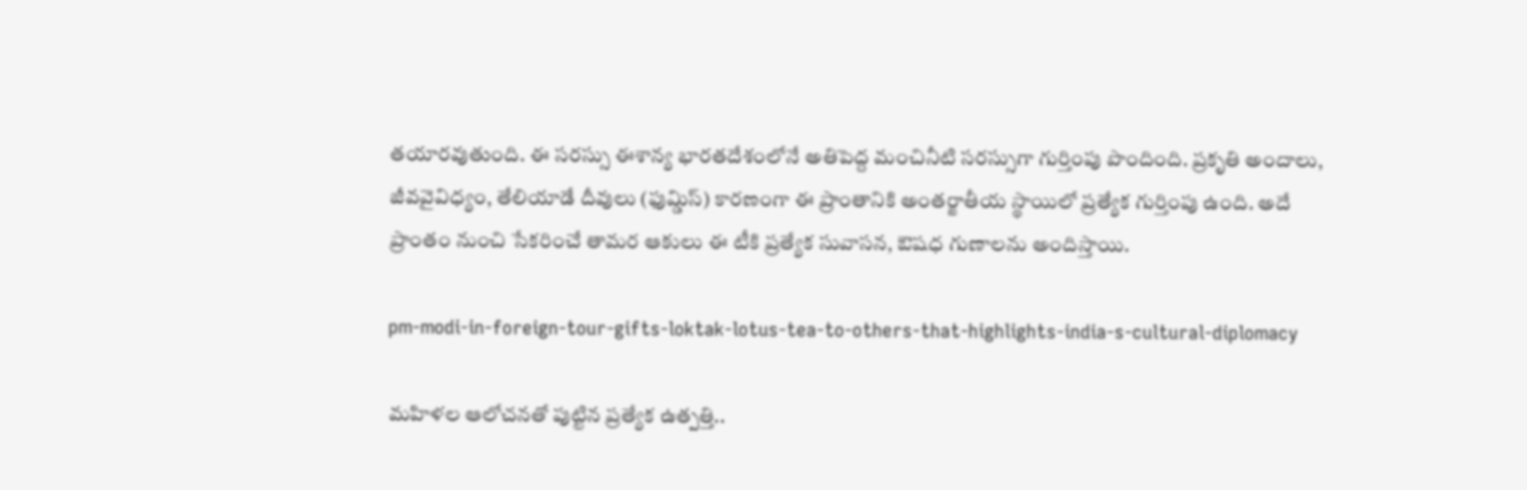తయారవుతుంది. ఈ సరస్సు ఈశాన్య భారతదేశంలోనే అతిపెద్ద మంచినీటి సరస్సుగా గుర్తింపు పొందింది. ప్రకృతి అందాలు, జీవవైవిధ్యం, తేలియాడే దీవులు (ఫుమ్డిస్) కారణంగా ఈ ప్రాంతానికి అంతర్జాతీయ స్థాయిలో ప్రత్యేక గుర్తింపు ఉంది. అదే ప్రాంతం నుంచి సేకరించే తామర ఆకులు ఈ టీకి ప్రత్యేక సువాసన, ఔషధ గుణాలను అందిస్తాయి.

pm-modi-in-foreign-tour-gifts-loktak-lotus-tea-to-others-that-highlights-india-s-cultural-diplomacy

మహిళల ఆలోచనతో పుట్టిన ప్రత్యేక ఉత్పత్తి..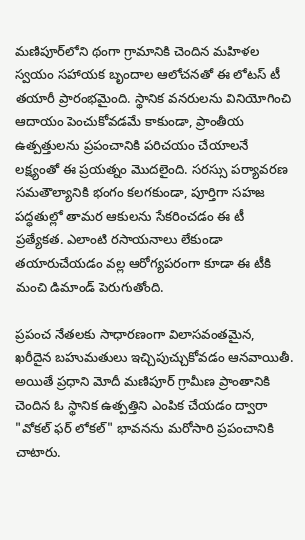మణిపూర్‌లోని థంగా గ్రామానికి చెందిన మహిళల స్వయం సహాయక బృందాల ఆలోచనతో ఈ లోటస్ టీ తయారీ ప్రారంభమైంది. స్థానిక వనరులను వినియోగించి ఆదాయం పెంచుకోవడమే కాకుండా, ప్రాంతీయ ఉత్పత్తులను ప్రపంచానికి పరిచయం చేయాలనే లక్ష్యంతో ఈ ప్రయత్నం మొదలైంది. సరస్సు పర్యావరణ సమతౌల్యానికి భంగం కలగకుండా, పూర్తిగా సహజ పద్ధతుల్లో తామర ఆకులను సేకరించడం ఈ టీ ప్రత్యేకత. ఎలాంటి రసాయనాలు లేకుండా తయారుచేయడం వల్ల ఆరోగ్యపరంగా కూడా ఈ టీకి మంచి డిమాండ్ పెరుగుతోంది.

ప్రపంచ నేతలకు సాధారణంగా విలాసవంతమైన, ఖరీదైన బహుమతులు ఇచ్చిపుచ్చుకోవడం ఆనవాయితీ. అయితే ప్రధాని మోదీ మణిపూర్ గ్రామీణ ప్రాంతానికి చెందిన ఓ స్థానిక ఉత్పత్తిని ఎంపిక చేయడం ద్వారా "వోకల్ ఫర్ లోకల్" భావనను మరోసారి ప్రపంచానికి చాటారు.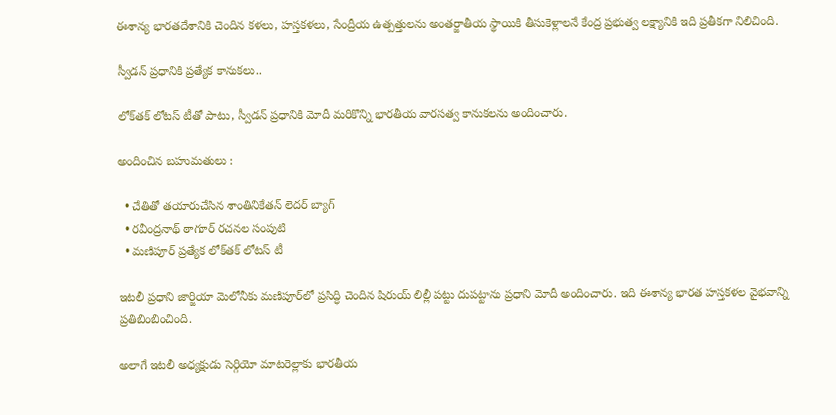ఈశాన్య భారతదేశానికి చెందిన కళలు, హస్తకళలు, సేంద్రీయ ఉత్పత్తులను అంతర్జాతీయ స్థాయికి తీసుకెళ్లాలనే కేంద్ర ప్రభుత్వ లక్ష్యానికి ఇది ప్రతీకగా నిలిచింది.

స్వీడన్ ప్రధానికి ప్రత్యేక కానుకలు..

లోక్‌తక్ లోటస్ టీతో పాటు, స్వీడన్ ప్రధానికి మోదీ మరికొన్ని భారతీయ వారసత్వ కానుకలను అందించారు.

అందించిన బహుమతులు :

  • చేతితో తయారుచేసిన శాంతినికేతన్ లెదర్ బ్యాగ్
  • రవీంద్రనాథ్ ఠాగూర్ రచనల సంపుటి
  • మణిపూర్ ప్రత్యేక లోక్‌తక్ లోటస్ టీ

ఇటలీ ప్రధాని జార్జియా మెలోనీకు మణిపూర్‌లో ప్రసిద్ధి చెందిన షిరుయ్ లిల్లీ పట్టు దుపట్టాను ప్రధాని మోదీ అందించారు. ఇది ఈశాన్య భారత హస్తకళల వైభవాన్ని ప్రతిబింబించింది.

అలాగే ఇటలీ అధ్యక్షుడు సెర్గియో మాటరెల్లాకు భారతీయ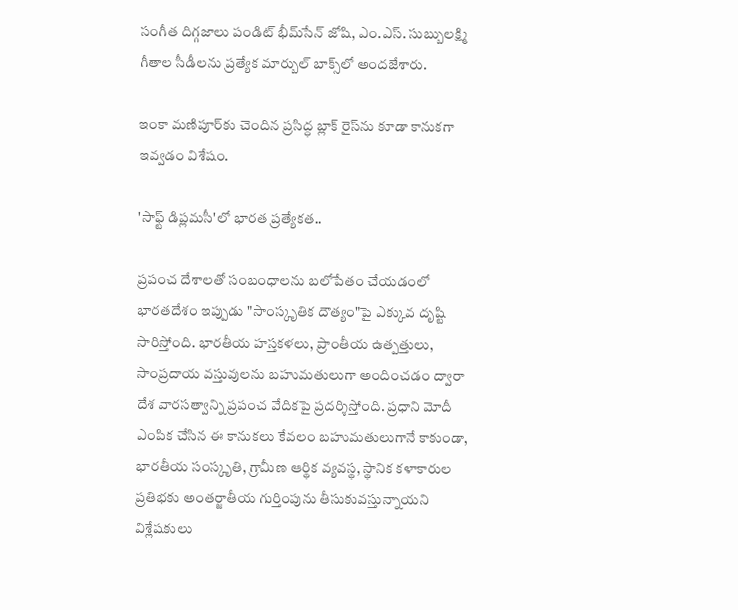సంగీత దిగ్గజాలు పండిట్ భీమ్‌సేన్ జోషి, ఎం.ఎస్. సుబ్బులక్ష్మి గీతాల సీడీలను ప్రత్యేక మార్బుల్ బాక్స్‌లో అందజేశారు.

ఇంకా మణిపూర్‌కు చెందిన ప్రసిద్ధ బ్లాక్ రైస్‌ను కూడా కానుకగా ఇవ్వడం విశేషం.

'సాఫ్ట్ డిప్లమసీ'లో భారత ప్రత్యేకత..

ప్రపంచ దేశాలతో సంబంధాలను బలోపేతం చేయడంలో భారతదేశం ఇప్పుడు "సాంస్కృతిక దౌత్యం"పై ఎక్కువ దృష్టి సారిస్తోంది. భారతీయ హస్తకళలు, ప్రాంతీయ ఉత్పత్తులు, సాంప్రదాయ వస్తువులను బహుమతులుగా అందించడం ద్వారా దేశ వారసత్వాన్ని ప్రపంచ వేదికపై ప్రదర్శిస్తోంది. ప్రధాని మోదీ ఎంపిక చేసిన ఈ కానుకలు కేవలం బహుమతులుగానే కాకుండా, భారతీయ సంస్కృతి, గ్రామీణ ఆర్థిక వ్యవస్థ, స్థానిక కళాకారుల ప్రతిభకు అంతర్జాతీయ గుర్తింపును తీసుకువస్తున్నాయని విశ్లేషకులు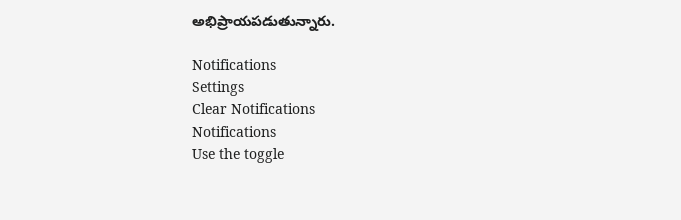అభిప్రాయపడుతున్నారు.

Notifications
Settings
Clear Notifications
Notifications
Use the toggle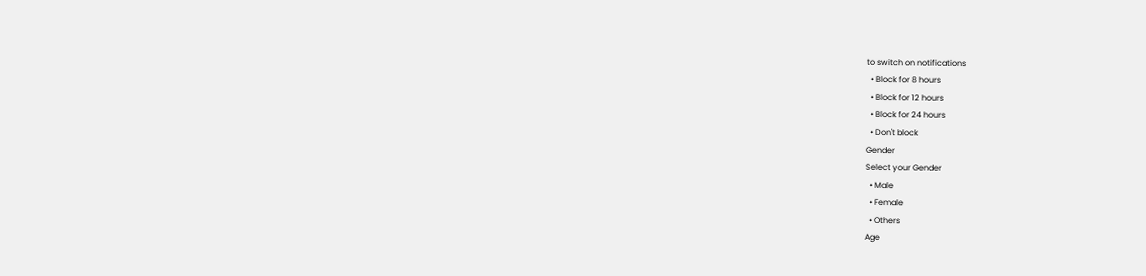to switch on notifications
  • Block for 8 hours
  • Block for 12 hours
  • Block for 24 hours
  • Don't block
Gender
Select your Gender
  • Male
  • Female
  • Others
Age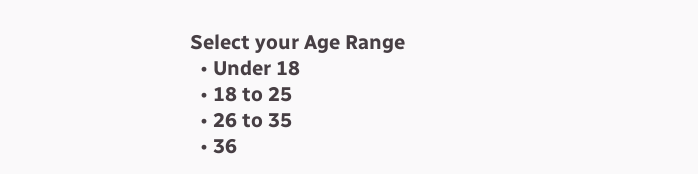Select your Age Range
  • Under 18
  • 18 to 25
  • 26 to 35
  • 36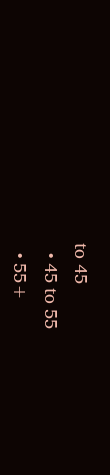to 45
  • 45 to 55
  • 55+